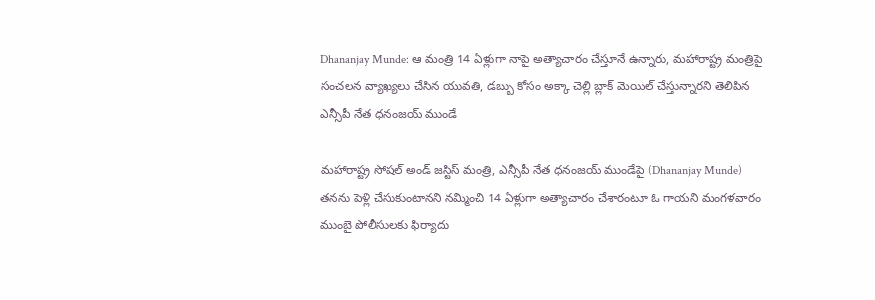Dhananjay Munde: ఆ మంత్రి 14 ఏళ్లుగా నాపై అత్యాచారం చేస్తూనే ఉన్నారు, మహారాష్ట్ర మంత్రిపై సంచలన వ్యాఖ్యలు చేసిన యువతి, డబ్బు కోసం అక్కా చెల్లి బ్లాక్ మెయిల్ చేస్తున్నారని తెలిపిన ఎన్సీపీ నేత ధనంజయ్‌ ముండే

మహారాష్ట్ర సోషల్‌ అండ్‌ జస్టిస్‌ మంత్రి, ఎన్సీపీ నేత ధనంజయ్‌ ముండేపై (Dhananjay Munde) తనను పెళ్లి చేసుకుంటానని నమ్మించి 14 ఏళ్లుగా అత్యాచారం చేశారంటూ ఓ గాయని మంగళవారం ముంబై పోలీసులకు ఫిర్యాదు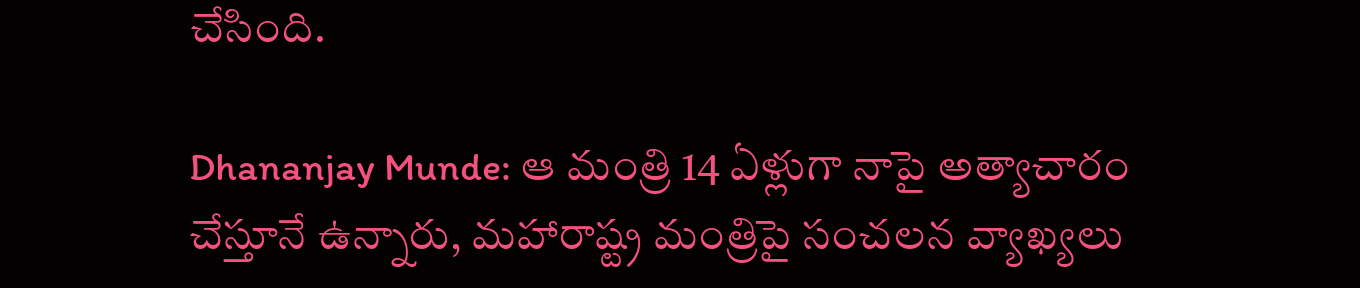చేసింది.

Dhananjay Munde: ఆ మంత్రి 14 ఏళ్లుగా నాపై అత్యాచారం చేస్తూనే ఉన్నారు, మహారాష్ట్ర మంత్రిపై సంచలన వ్యాఖ్యలు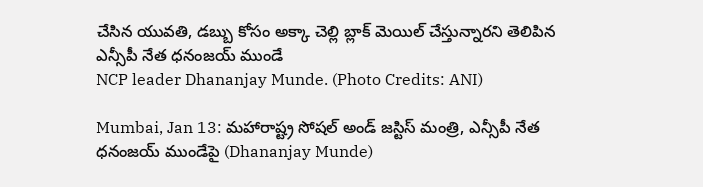చేసిన యువతి, డబ్బు కోసం అక్కా చెల్లి బ్లాక్ మెయిల్ చేస్తున్నారని తెలిపిన ఎన్సీపీ నేత ధనంజయ్‌ ముండే
NCP leader Dhananjay Munde. (Photo Credits: ANI)

Mumbai, Jan 13: మహారాష్ట్ర సోషల్‌ అండ్‌ జస్టిస్‌ మంత్రి, ఎన్సీపీ నేత ధనంజయ్‌ ముండేపై (Dhananjay Munde)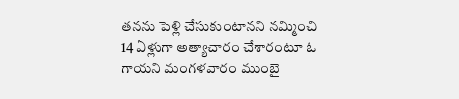తనను పెళ్లి చేసుకుంటానని నమ్మించి 14 ఏళ్లుగా అత్యాచారం చేశారంటూ ఓ గాయని మంగళవారం ముంబై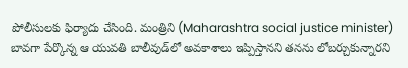పోలీసులకు ఫిర్యాదు చేసింది. మంత్రిని (Maharashtra social justice minister) బావగా పేర్కొన్న ఆ యువతి బాలీవుడ్‌లో అవకాశాలు ఇప్పిస్తానని తనను లోబర్చుకున్నారని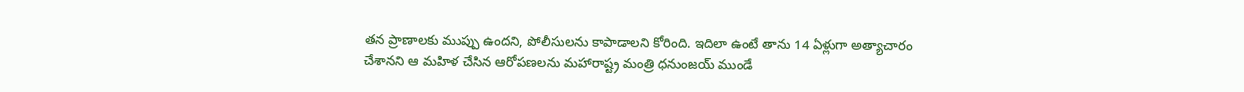తన ప్రాణాలకు ముప్పు ఉందని, పోలీసులను కాపాడాలని కోరింది. ఇదిలా ఉంటే తాను 14 ఏళ్లుగా అత్యాచారం చేశానని ఆ మహిళ చేసిన ఆరోపణలను మహారాష్ట్ర మంత్రి ధనుంజయ్ ముండే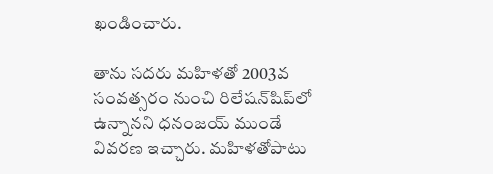ఖండించారు.

తాను సదరు మహిళతో 2003వ సంవత్సరం నుంచి రిలేషన్‌షిప్‌లో ఉన్నానని ధనంజయ్‌ ముండే వివరణ ఇచ్చారు. మహిళతోపాటు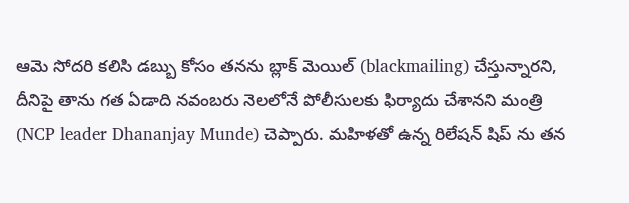ఆమె సోదరి కలిసి డబ్బు కోసం తనను బ్లాక్ మెయిల్ (blackmailing) చేస్తున్నారని, దీనిపై తాను గత ఏడాది నవంబరు నెలలోనే పోలీసులకు ఫిర్యాదు చేశానని మంత్రి (NCP leader Dhananjay Munde) చెప్పారు. మహిళతో ఉన్న రిలేషన్ షిప్ ను తన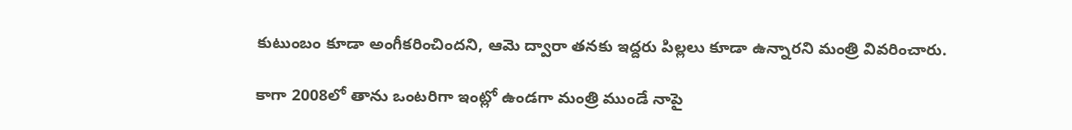కుటుంబం కూడా అంగీకరించిందని, ఆమె ద్వారా తనకు ఇద్దరు పిల్లలు కూడా ఉన్నారని మంత్రి వివరించారు.

కాగా 2008లో తాను ఒంటరిగా ఇంట్లో ఉండగా మంత్రి ముండే నాపై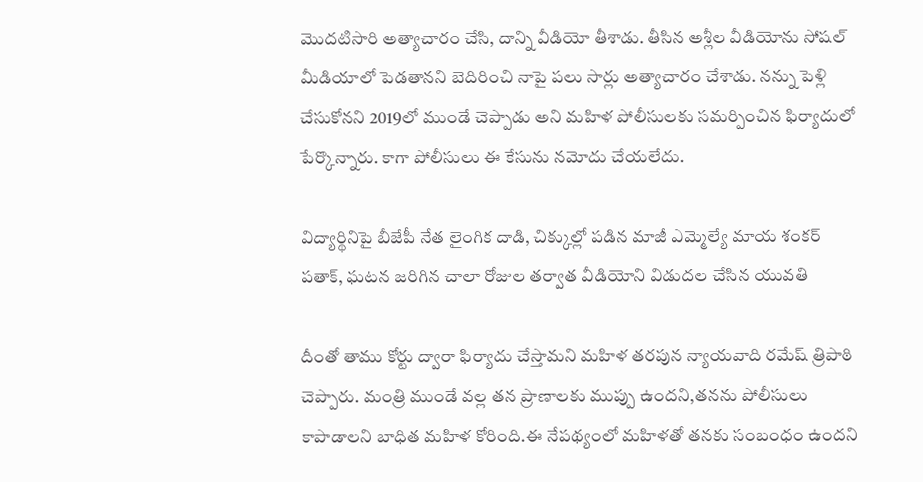మొదటిసారి అత్యాచారం చేసి, దాన్ని వీడియో తీశాడు. తీసిన అశ్లీల వీడియోను సోషల్ మీడియాలో పెడతానని బెదిరించి నాపై పలు సార్లు అత్యాచారం చేశాడు. నన్ను పెళ్లి చేసుకోనని 2019లో ముండే చెప్పాడు అని మహిళ పోలీసులకు సమర్పించిన ఫిర్యాదులో పేర్కొన్నారు. కాగా పోలీసులు ఈ కేసును నమోదు చేయలేదు.

విద్యార్థినిపై బీజేపీ నేత లైంగిక దాడి, చిక్కుల్లో పడిన మాజీ ఎమ్మెల్యే మాయ శంకర్‌ పతాక్‌, ఘటన జరిగిన చాలా రోజుల తర్వాత వీడియోని విడుదల చేసిన యువతి

దీంతో తాము కోర్టు ద్వారా ఫిర్యాదు చేస్తామని మహిళ తరపున న్యాయవాది రమేష్ త్రిపాఠి చెప్పారు. మంత్రి ముండే వల్ల తన ప్రాణాలకు ముప్పు ఉందని,తనను పోలీసులు కాపాడాలని బాధిత మహిళ కోరింది.ఈ నేపథ్యంలో మహిళతో తనకు సంబంధం ఉందని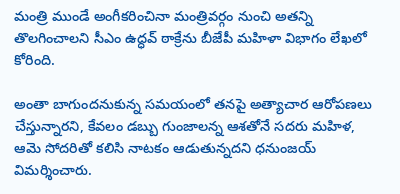మంత్రి ముండే అంగీకరించినా మంత్రివర్గం నుంచి అతన్ని తొలగించాలని సీఎం ఉద్ధవ్ ఠాక్రేను బీజేపీ మహిళా విభాగం లేఖలో కోరింది.

అంతా బాగుంద‌నుకున్న స‌మ‌యంలో త‌న‌పై అత్యాచార ఆరోపణ‌లు చేస్తున్నార‌ని, కేవ‌లం డ‌బ్బు గుంజాల‌న్న‌ ఆశ‌తోనే స‌ద‌రు మ‌హిళ, ఆమె సోద‌రితో క‌లిసి నాట‌కం ఆడుతున్న‌ద‌ని ధ‌నుంజ‌య్ విమ‌ర్శించారు.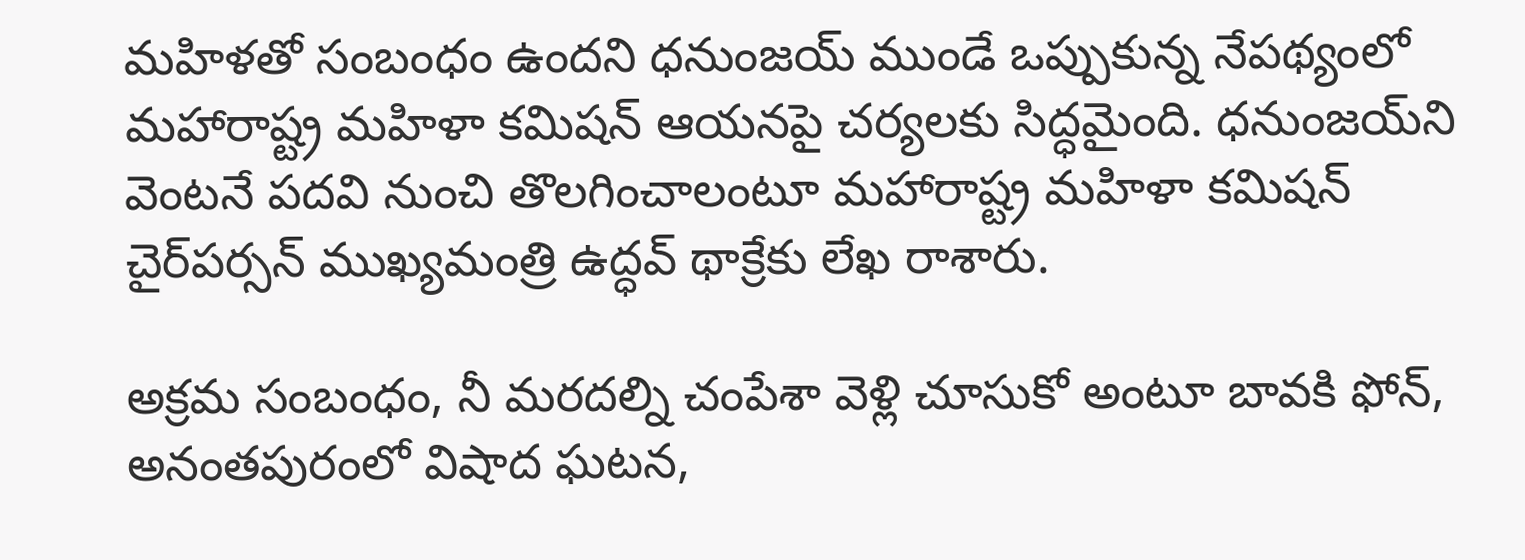మ‌హిళ‌తో సంబంధం ఉందని ధ‌నుంజ‌య్ ముండే ఒప్పుకున్న నేప‌థ్యంలో మహారాష్ట్ర మహిళా కమిషన్ ఆయ‌న‌పై చ‌ర్య‌ల‌కు సిద్ధ‌మైంది. ధ‌నుంజ‌య్‌ని వెంట‌నే ప‌ద‌వి నుంచి తొల‌గించాలంటూ మ‌హారాష్ట్ర మ‌హిళా క‌మిష‌న్ చైర్‌పర్సన్‌ ముఖ్యమంత్రి ఉద్ధవ్ థాక్రేకు లేఖ రాశారు.

అక్రమ సంబంధం, నీ మరదల్ని చంపేశా వెళ్లి చూసుకో అంటూ బావకి ఫోన్, అనంతపురంలో విషాద ఘటన,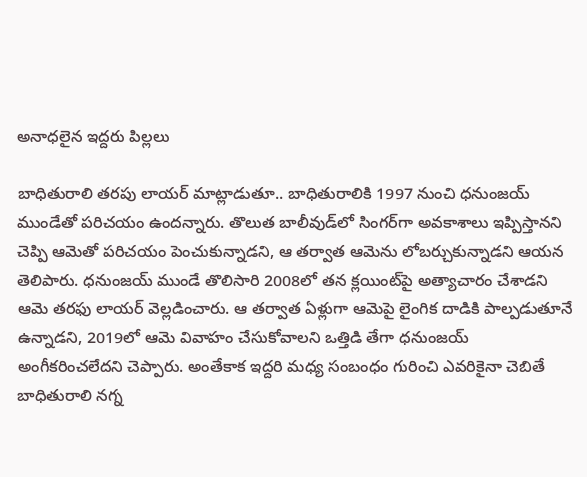అనాధలైన ఇద్దరు పిల్లలు

బాధితురాలి తరపు లాయర్‌ మాట్లాడుతూ.. బాధితురాలికి 1997 నుంచి ధనుంజయ్‌ ముండేతో పరిచయం ఉందన్నారు. తొలుత బాలీవుడ్‌లో సింగర్‌గా అవకాశాలు ఇప్పిస్తానని చెప్పి ఆమెతో పరిచయం పెంచుకున్నాడ‌ని, ఆ త‌ర్వాత ఆమెను లోబ‌ర్చుకున్నాడ‌ని ఆయ‌న‌ తెలిపారు. ధనుంజ‌య్ ముండే తొలిసారి 2008లో త‌న క్లయింట్‌పై అత్యాచారం చేశాడ‌ని ఆమె త‌ర‌ఫు లాయ‌ర్ వెల్ల‌డించారు. ఆ తర్వాత ఏళ్లుగా ఆమెపై లైంగిక దాడికి పాల్పడుతూనే ఉన్నాడ‌ని, 2019లో ఆమె వివాహం చేసుకోవాల‌ని ఒత్తిడి తేగా ధ‌నుంజ‌య్‌ అంగీక‌రించ‌లేద‌ని చెప్పారు. అంతేకాక ఇద్ద‌రి మ‌ధ్య సంబంధం గురించి ఎవరికైనా చెబితే బాధితురాలి న‌గ్న‌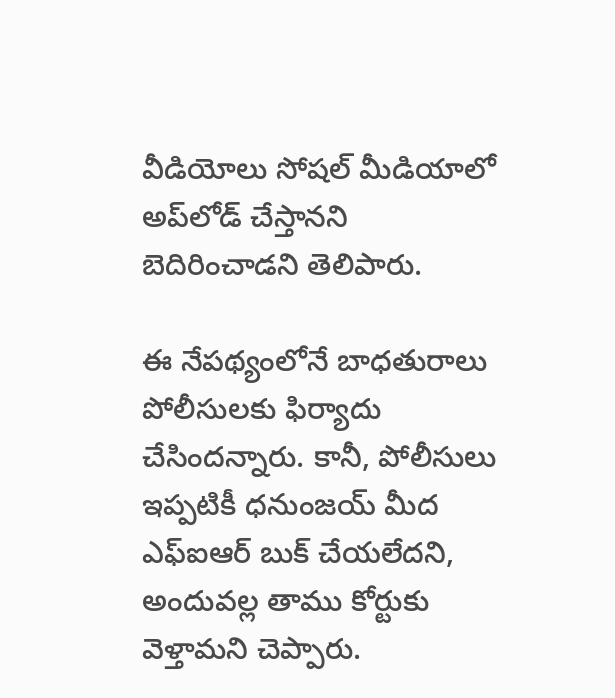వీడియోలు సోషల్‌ మీడియాలో అప్‌లోడ్‌ చేస్తానని బెదిరించాడ‌ని తెలిపారు.

ఈ నేప‌థ్యంలోనే బాధ‌తురాలు పోలీసుల‌కు ఫిర్యాదు చేసింద‌న్నారు. కానీ, పోలీసులు ఇప్ప‌టికీ ధనుంజయ్‌ మీద ఎఫ్‌ఐఆర్‌ బుక్‌ చేయలేదని, అందువ‌ల్ల తాము కోర్టుకు వెళ్తామ‌ని చెప్పారు.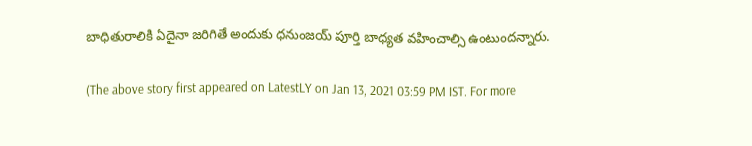బాధితురాలికి ఏదైనా జరిగితే అందుకు ధనుంజయ్ పూర్తి బాధ్యత వహించాల్సి ఉంటుందన్నారు.

(The above story first appeared on LatestLY on Jan 13, 2021 03:59 PM IST. For more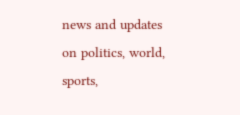news and updates on politics, world, sports,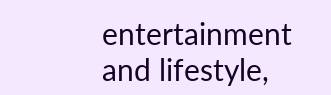entertainment and lifestyle,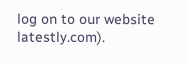log on to our website latestly.com).